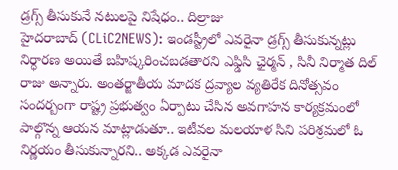డ్రగ్స్ తీసుకునే నటులపై నిషేధం.. దిల్రాజు
హైదరాబాద్ (CLiC2NEWS): ఇండస్ట్రీలో ఎవరైనా డ్రగ్స్ తీసుకున్నట్లు నిర్ధారణ అయితే బహిష్కరించబడతారని ఎఫ్డిసి ఛైర్మన్ , సినీ నిర్మాత దిల్ రాజు అన్నారు. అంతర్జాతీయ మాదక ద్రవ్యాల వ్యతిరేక దినోత్సవం సందర్బంగా రాష్ట్ర ప్రభుత్వం ఏర్పాటు చేసిన అవగాహన కార్యక్రమంలో పాల్గొన్న ఆయన మాట్లాడుతూ.. ఇటీవల మలయాళ సిని పరిశ్రమలో ఓ నిర్ణయం తీసుకున్నారని.. అక్కడ ఎవరైనా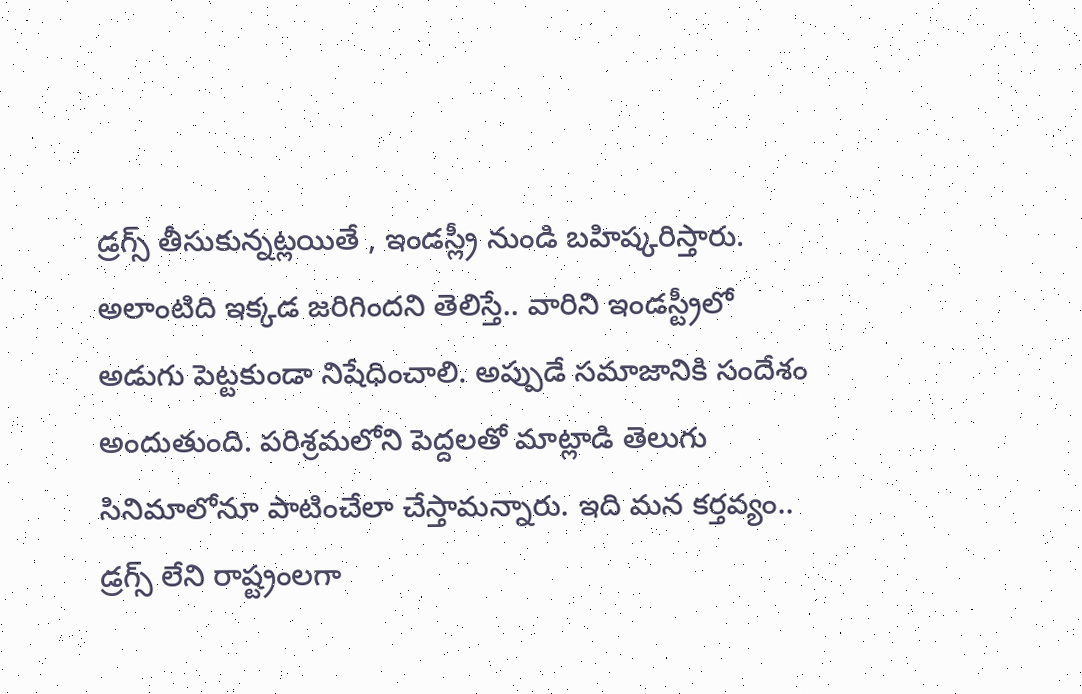డ్రగ్స్ తీసుకున్నట్లయితే , ఇండస్ల్రీ నుండి బహిష్కరిస్తారు. అలాంటిది ఇక్కడ జరిగిందని తెలిస్తే.. వారిని ఇండస్ట్రీలో అడుగు పెట్టకుండా నిషేధించాలి. అప్పుడే సమాజానికి సందేశం అందుతుంది. పరిశ్రమలోని పెద్దలతో మాట్లాడి తెలుగు సినిమాలోనూ పాటించేలా చేస్తామన్నారు. ఇది మన కర్తవ్యం.. డ్రగ్స్ లేని రాష్ట్రంలగా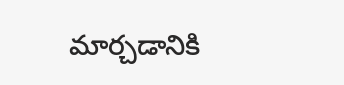మార్చడానికి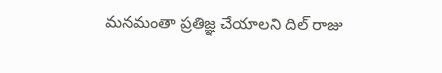మనమంతా ప్రతిజ్ఞ చేయాలని దిల్ రాజు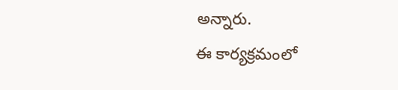అన్నారు.
ఈ కార్యక్రమంలో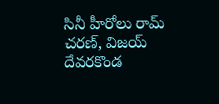సినీ హీరోలు రామ్ చరణ్, విజయ్ దేవరకొండ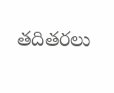తదితరలు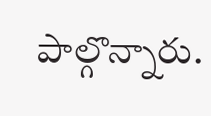పాల్గొన్నారు.